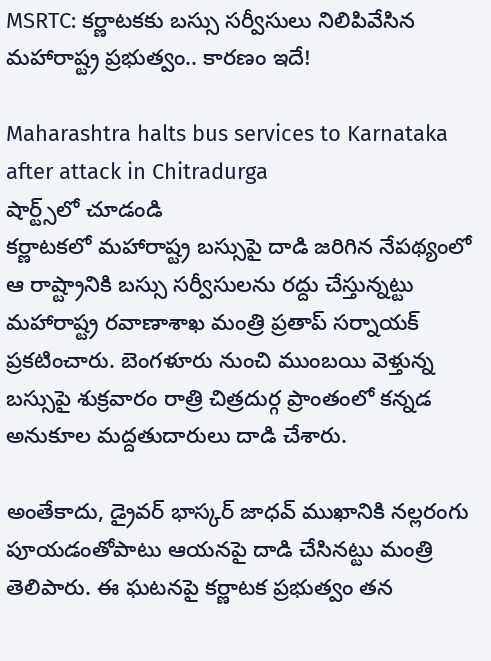MSRTC: కర్ణాటకకు బస్సు సర్వీసులు నిలిపివేసిన మహారాష్ట్ర ప్రభుత్వం.. కారణం ఇదే!

Maharashtra halts bus services to Karnataka after attack in Chitradurga
షార్ట్స్‌లో చూడండి
కర్ణాటకలో మహారాష్ట్ర బస్సుపై దాడి జరిగిన నేపథ్యంలో ఆ రాష్ట్రానికి బస్సు సర్వీసులను రద్దు చేస్తున్నట్టు మహారాష్ట్ర రవాణాశాఖ మంత్రి ప్రతాప్ సర్నాయక్ ప్రకటించారు. బెంగళూరు నుంచి ముంబయి వెళ్తున్న బస్సుపై శుక్రవారం రాత్రి చిత్రదుర్గ ప్రాంతంలో కన్నడ అనుకూల మద్దతుదారులు దాడి చేశారు.

అంతేకాదు, డ్రైవర్ భాస్కర్ జాధవ్‌ ముఖానికి నల్లరంగు పూయడంతోపాటు ఆయనపై దాడి చేసినట్టు మంత్రి తెలిపారు. ఈ ఘటనపై కర్ణాటక ప్రభుత్వం తన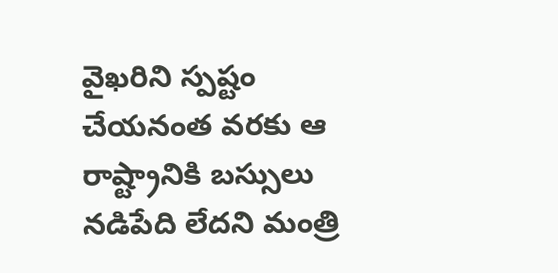వైఖరిని స్పష్టం చేయనంత వరకు ఆ రాష్ట్రానికి బస్సులు నడిపేది లేదని మంత్రి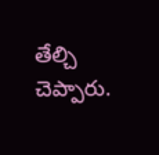తేల్చి చెప్పారు.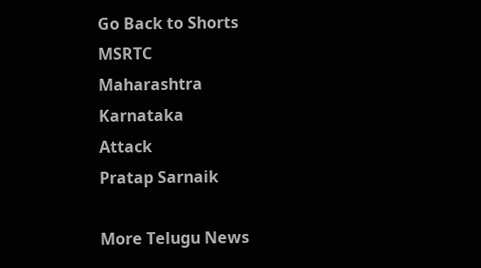Go Back to Shorts
MSRTC
Maharashtra
Karnataka
Attack
Pratap Sarnaik

More Telugu News